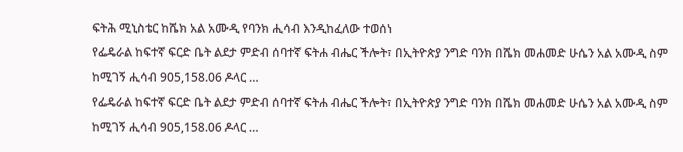ፍትሕ ሚኒስቴር ከሼክ አል አሙዲ የባንክ ሒሳብ እንዲከፈለው ተወሰነ
የፌዴራል ከፍተኛ ፍርድ ቤት ልደታ ምድብ ሰባተኛ ፍትሐ ብሔር ችሎት፣ በኢትዮጵያ ንግድ ባንክ በሼክ መሐመድ ሁሴን አል አሙዲ ስም ከሚገኝ ሒሳብ 905,158.06 ዶላር …
የፌዴራል ከፍተኛ ፍርድ ቤት ልደታ ምድብ ሰባተኛ ፍትሐ ብሔር ችሎት፣ በኢትዮጵያ ንግድ ባንክ በሼክ መሐመድ ሁሴን አል አሙዲ ስም ከሚገኝ ሒሳብ 905,158.06 ዶላር …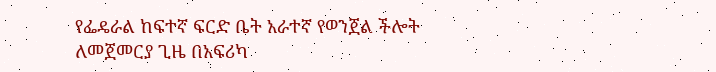የፌዴራል ከፍተኛ ፍርድ ቤት አራተኛ የወንጀል ችሎት ለመጀመርያ ጊዜ በአፍሪካ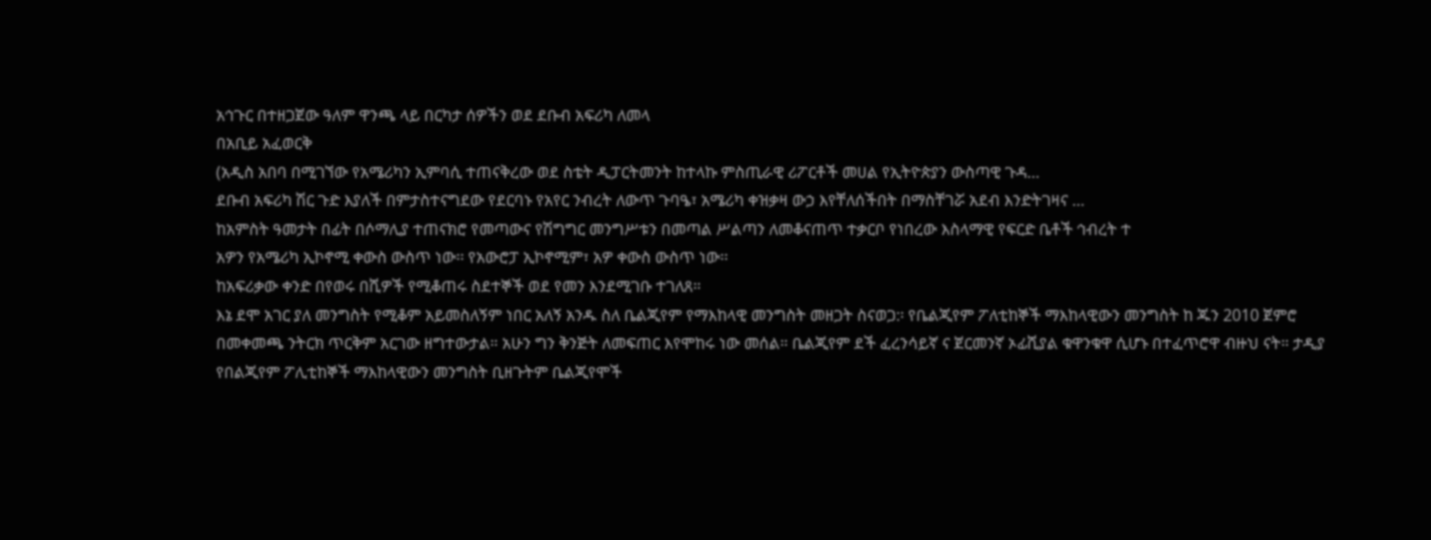አኅጉር በተዘጋጀው ዓለም ዋንጫ ላይ በርካታ ሰዎችን ወደ ደቡብ አፍሪካ ለመላ
በአቢይ አፈወርቅ
(አዲስ አበባ በሚገኘው የአሜሪካን ኢምባሲ ተጠናቅረው ወደ ስቴት ዲፓርትመንት ከተላኩ ምስጢራዊ ሪፖርቶች መሀል የኢትዮጵያን ውስጣዊ ጉዳ…
ደቡብ አፍሪካ ሽር ጉድ እያለች በምታስተናግደው የደርባኑ የአየር ንብረት ለውጥ ጉባዔ፣ አሜሪካ ቀዝቃዛ ውኃ እየቸለሰችበት በማስቸገሯ አደብ እንድትገዛና …
ከአምስት ዓመታት በፊት በሶማሊያ ተጠናክሮ የመጣውና የሽግግር መንግሥቱን በመጣል ሥልጣን ለመቆናጠጥ ተቃርቦ የነበረው እስላማዊ የፍርድ ቤቶች ኅብረት ተ
አዎን የአሜሪካ ኢኮኖሚ ቀውስ ውስጥ ነው፡፡ የአውሮፓ ኢኮኖሚም፣ አዎ ቀውስ ውስጥ ነው፡፡
ከአፍሪቃው ቀንድ በየወሩ በሺዎች የሚቆጠሩ ስደተኞች ወደ የመን እንደሚገቡ ተገለጸ።
እኔ ደሞ አገር ያለ መንግስት የሚቆም አይመስለኝም ነበር አለኝ አንዱ ስለ ቤልጂየም የማእከላዊ መንግስት መዘጋት ስናወጋ:፡ የቤልጂየም ፖለቲከኞች ማእከላዊውን መንግስት ከ ጁን 2010 ጀምሮ በመቀመጫ ንትርክ ጥርቅም አርገው ዘግተውታል። አሁን ግን ቅንጅት ለመፍጠር እየሞከሩ ነው መሰል። ቤልጂየም ደች ፈረንሳይኛ ና ጀርመንኛ ኦፊሺያል ቁዋንቁዋ ሲሆኑ በተፈጥሮዋ ብዙህ ናት። ታዲያ የበልጂየም ፖሊቲከኞች ማእከላዊውን መንግስት ቢዘጉትም ቤልጂየሞች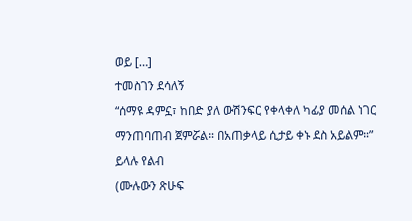ወይ […]
ተመስገን ደሳለኝ
“ሰማዩ ዳምኗ፣ ከበድ ያለ ውሽንፍር የቀላቀለ ካፊያ መሰል ነገር ማንጠባጠብ ጀምሯል። በአጠቃላይ ሲታይ ቀኑ ደስ አይልም።” ይላሉ የልብ
(ሙሉውን ጽሁፍ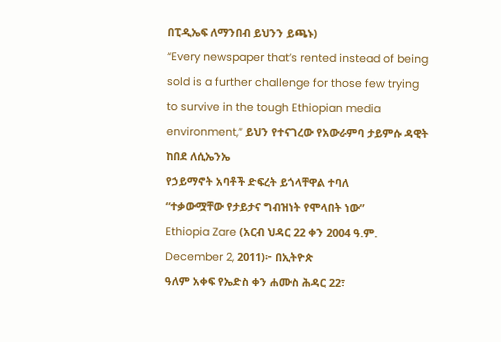በፒዲኤፍ ለማንበብ ይህንን ይጫኑ)
“Every newspaper that’s rented instead of being sold is a further challenge for those few trying to survive in the tough Ethiopian media environment,” ይህን የተናገረው የአውራምባ ታይምሱ ዳዊት ከበደ ለሲኤንኤ
የኃይማኖት አባቶች ድፍረት ይጎላቸዋል ተባለ
“ተቃውሟቸው የታይታና ግብዝነት የሞላበት ነው”
Ethiopia Zare (አርብ ህዳር 22 ቀን 2004 ዓ.ም. December 2, 2011)፦ በኢትዮጵ
ዓለም አቀፍ የኤድስ ቀን ሐሙስ ሕዳር 22፣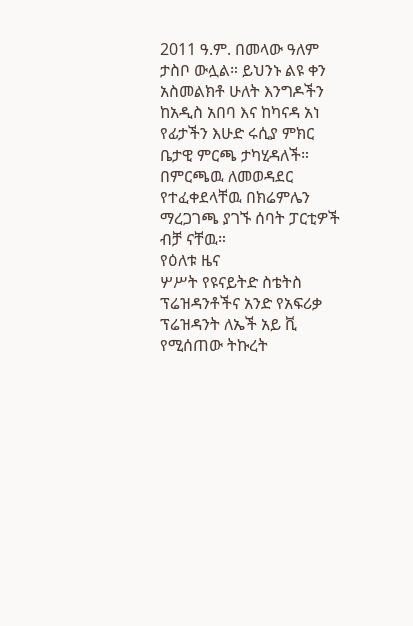2011 ዓ.ም. በመላው ዓለም ታስቦ ውሏል። ይህንኑ ልዩ ቀን አስመልክቶ ሁለት እንግዶችን ከአዲስ አበባ እና ከካናዳ አነ
የፊታችን እሁድ ሩሲያ ምክር ቤታዊ ምርጫ ታካሂዳለች። በምርጫዉ ለመወዳደር የተፈቀደላቸዉ በክሬምሌን ማረጋገጫ ያገኙ ሰባት ፓርቲዎች ብቻ ናቸዉ።
የዕለቱ ዜና
ሦሥት የዩናይትድ ስቴትስ ፕሬዝዳንቶችና አንድ የአፍሪቃ ፕሬዝዳንት ለኤች አይ ቪ የሚሰጠው ትኩረት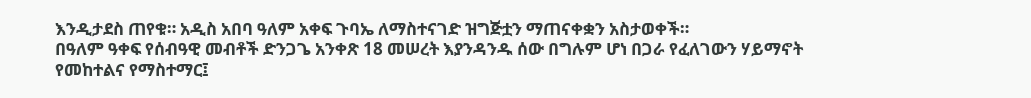እንዲታደስ ጠየቁ። አዲስ አበባ ዓለም አቀፍ ጉባኤ ለማስተናገድ ዝግጅቷን ማጠናቀቋን አስታወቀች።
በዓለም ዓቀፍ የሰብዓዊ መብቶች ድንጋጌ አንቀጽ 18 መሠረት እያንዳንዱ ሰው በግሉም ሆነ በጋራ የፈለገውን ሃይማኖት የመከተልና የማስተማር፤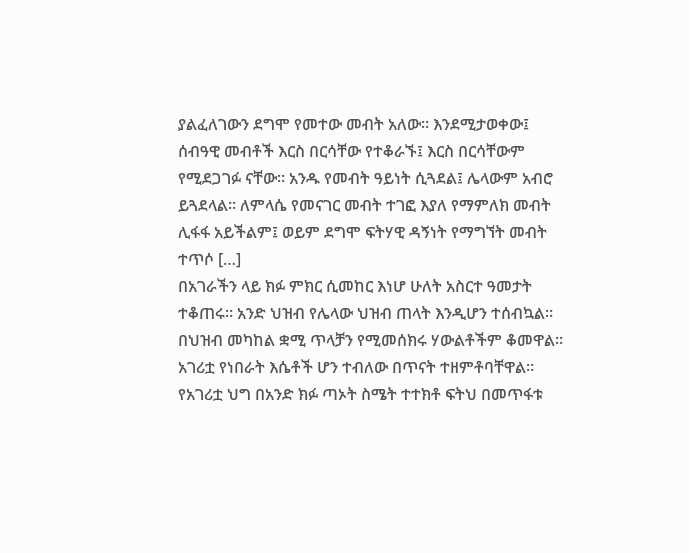ያልፈለገውን ደግሞ የመተው መብት አለው። እንደሚታወቀው፤ ሰብዓዊ መብቶች እርስ በርሳቸው የተቆራኙ፤ እርስ በርሳቸውም የሚደጋገፉ ናቸው። አንዱ የመብት ዓይነት ሲጓደል፤ ሌላውም አብሮ ይጓደላል። ለምላሴ የመናገር መብት ተገፎ እያለ የማምለክ መብት ሊፋፋ አይችልም፤ ወይም ደግሞ ፍትሃዊ ዳኝነት የማግኘት መብት ተጥሶ […]
በአገራችን ላይ ክፉ ምክር ሲመከር እነሆ ሁለት አስርተ ዓመታት ተቆጠሩ። አንድ ህዝብ የሌላው ህዝብ ጠላት እንዲሆን ተሰብኳል። በህዝብ መካከል ቋሚ ጥላቻን የሚመሰክሩ ሃውልቶችም ቆመዋል። አገሪቷ የነበራት እሴቶች ሆን ተብለው በጥናት ተዘምቶባቸዋል። የአገሪቷ ህግ በአንድ ክፉ ጣኦት ስሜት ተተክቶ ፍትህ በመጥፋቱ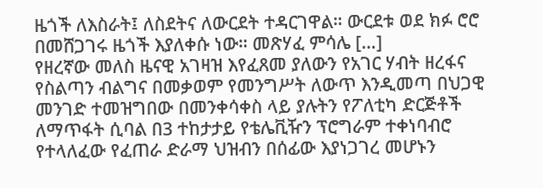ዜጎች ለእስራት፤ ለስደትና ለውርደት ተዳርገዋል። ውርደቱ ወደ ክፉ ሮሮ በመሸጋገሩ ዜጎች እያለቀሱ ነው። መጽሃፈ ምሳሌ […]
የዘረኛው መለስ ዜናዊ አገዛዝ እየፈጸመ ያለውን የአገር ሃብት ዘረፋና የስልጣን ብልግና በመቃወም የመንግሥት ለውጥ እንዲመጣ በህጋዊ መንገድ ተመዝግበው በመንቀሳቀስ ላይ ያሉትን የፖለቲካ ድርጅቶች ለማጥፋት ሲባል በ3 ተከታታይ የቴሌቪዥን ፕሮግራም ተቀነባብሮ የተላለፈው የፈጠራ ድራማ ህዝብን በሰፊው እያነጋገረ መሆኑን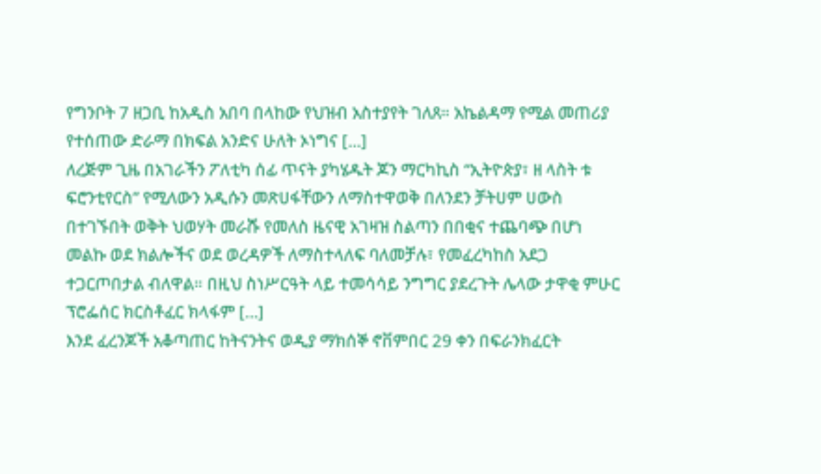የግንቦት 7 ዘጋቢ ከአዲስ አበባ በላከው የህዝብ አስተያየት ገለጸ። አኬልዳማ የሚል መጠሪያ የተሰጠው ድራማ በክፍል አንድና ሁለት ኦነግና […]
ለረጅም ጊዜ በአገራችን ፖለቲካ ሰፊ ጥናት ያካሄዱት ጆን ማርካኪስ “ኢትዮጵያ፣ ዘ ላስት ቱ ፍሮንቲየርስ” የሚለውን አዲሱን መጽሀፋቸውን ለማስተዋወቅ በለንደን ቻትሀም ሀውስ በተገኙበት ወቅት ህወሃት መራሹ የመለስ ዜናዊ አገዛዝ ስልጣን በበቂና ተጨባጭ በሆነ መልኩ ወደ ክልሎችና ወደ ወረዳዎች ለማስተላለፍ ባለመቻሉ፣ የመፈረካከስ አደጋ ተጋርጦበታል ብለዋል። በዚህ ስነሥርዓት ላይ ተመሳሳይ ንግግር ያደረጉት ሌላው ታዋቂ ምሁር ፕሮፌሰር ክርስቶፈር ክላፋም […]
እንደ ፈረንጆች አቆጣጠር ከትናንትና ወዲያ ማክሰኞ ኖቨምበር 29 ቀን በፍራንክፈርት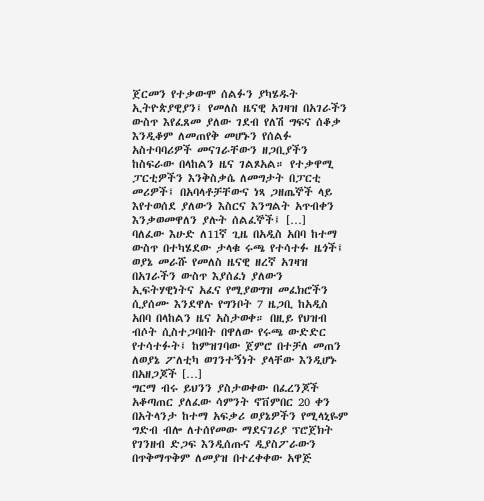ጀርመን የተቃውሞ ሰልፉን ያካሄዱት ኢትዮጵያዊያን፤ የመለስ ዜናዊ አገዛዝ በአገራችን ውስጥ እየፈጸመ ያለው ገደብ የለሽ ግፍና ሰቆቃ እንዲቆም ለመጠየቅ መሆኑን የሰልፉ አስተባባሪዎች መናገራቸውን ዘጋቢያችን ከስፍራው በላከልን ዜና ገልጾአል። የተቃዋሚ ፓርቲዎችን እንቅስቃሴ ለመግታት በፓርቲ መሪዎች፤ በአባላቶቻቸውና ነጻ ጋዘጤኞች ላይ እየተወሰደ ያለውን እስርና እንግልት አጥብቀን እንቃወመዋለን ያሉት ሰልፈኞች፤ […]
ባለፈው እሁድ ለ11ኛ ጊዜ በአዲስ አበባ ከተማ ውስጥ በተካሄደው ታላቁ ሩጫ የተሳተፉ ዜጎች፤ ወያኔ መራሹ የመለስ ዜናዊ ዘረኛ አገዛዝ በአገራችን ውስጥ እያሰፈነ ያለውን ኢፍትሃዊነትና አፈና የሚያወግዝ መፈክሮችን ሲያሰሙ እንደዋሉ የግንቦት 7 ዜጋቢ ከአዲስ አበባ በላከልን ዜና አስታወቀ። በዚይ የህዝብ ብሶት ሲስተጋባበት በዋለው የሩጫ ውድድር የተሳተፉት፤ ከምዝገባው ጀምሮ በተቻለ መጠን ለወያኔ ፖለቲካ ወገንተኝነት ያላቸው እንዲሆኑ በአዘጋጆች […]
ግርማ ብሩ ይህንን ያስታወቀው በፈረንጆች አቆጣጠር ያለፈው ሳምንት ኖቨምበር 20 ቀን በአትላንታ ከተማ አፍቃሪ ወያኔዎችን የሚላኒዬም ግድብ ብሎ ለተሰየመው ማደናገሪያ ፕሮጀክት የገንዘብ ድጋፍ እንዲሰጡና ዲያስፖራውን በጥቅማጥቅም ለመያዝ በተረቀቀው አዋጅ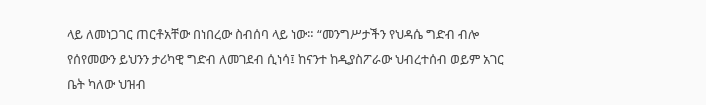ላይ ለመነጋገር ጠርቶአቸው በነበረው ስብሰባ ላይ ነው። “መንግሥታችን የህዳሴ ግድብ ብሎ የሰየመውን ይህንን ታሪካዊ ግድብ ለመገደብ ሲነሳ፤ ከናንተ ከዲያስፖራው ህብረተሰብ ወይም አገር ቤት ካለው ህዝብ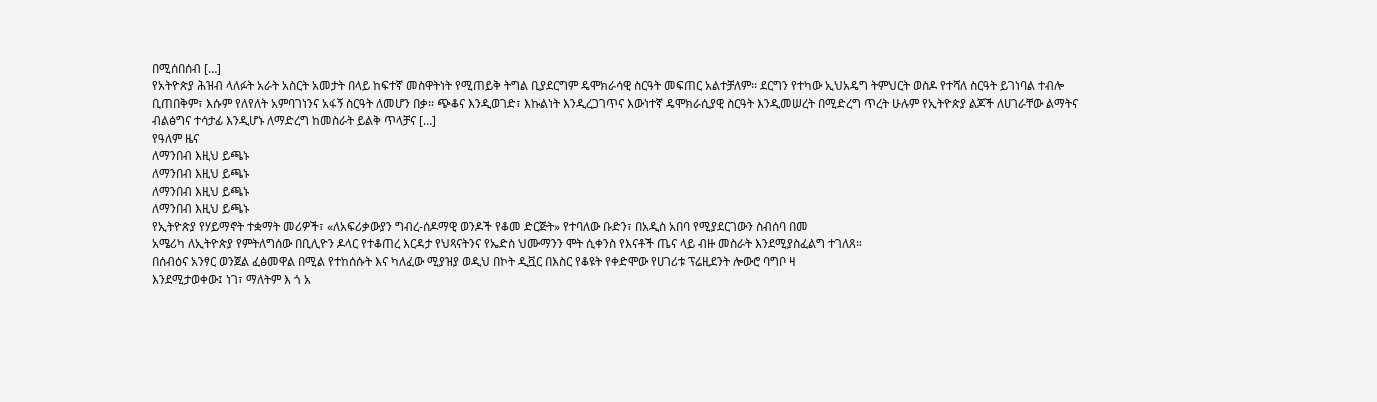በሚሰበሰብ […]
የአትዮጵያ ሕዝብ ላለፉት አራት አስርት አመታት በላይ ከፍተኛ መስዋትነት የሚጠይቅ ትግል ቢያደርግም ዴሞክራሳዊ ስርዓት መፍጠር አልተቻለም፡፡ ደርግን የተካው ኢህአዴግ ትምህርት ወስዶ የተሻለ ስርዓት ይገነባል ተብሎ ቢጠበቅም፣ እሱም የለየለት አምባገነንና አፋኝ ስርዓት ለመሆን በቃ፡፡ ጭቆና እንዲወገድ፣ እኩልነት እንዲረጋገጥና እውነተኛ ዴሞክራሲያዊ ስርዓት እንዲመሠረት በሚድረግ ጥረት ሁሉም የኢትዮጵያ ልጆች ለሀገራቸው ልማትና ብልፅግና ተሳታፊ እንዲሆኑ ለማድረግ ከመስራት ይልቅ ጥላቻና […]
የዓለም ዜና
ለማንበብ እዚህ ይጫኑ
ለማንበብ እዚህ ይጫኑ
ለማንበብ እዚህ ይጫኑ
ለማንበብ እዚህ ይጫኑ
የኢትዮጵያ የሃይማኖት ተቋማት መሪዎች፣ «ለአፍሪቃውያን ግብረ-ሰዶማዊ ወንዶች የቆመ ድርጅት» የተባለው ቡድን፣ በአዲስ አበባ የሚያደርገውን ስብሰባ በመ
አሜሪካ ለኢትዮጵያ የምትለግሰው በቢሊዮን ዶላር የተቆጠረ እርዳታ የህጻናትንና የኤድስ ህሙማንን ሞት ሲቀንስ የእናቶች ጤና ላይ ብዙ መስራት እንደሚያስፈልግ ተገለጸ።
በሰብዕና አንፃር ወንጀል ፈፅመዋል በሚል የተከሰሱት እና ካለፈው ሚያዝያ ወዲህ በኮት ዲቯር በእስር የቆዩት የቀድሞው የሀገሪቱ ፕሬዚደንት ሎውሮ ባግቦ ዛ
እንደሚታወቀው፤ ነገ፣ ማለትም እ ጎ አ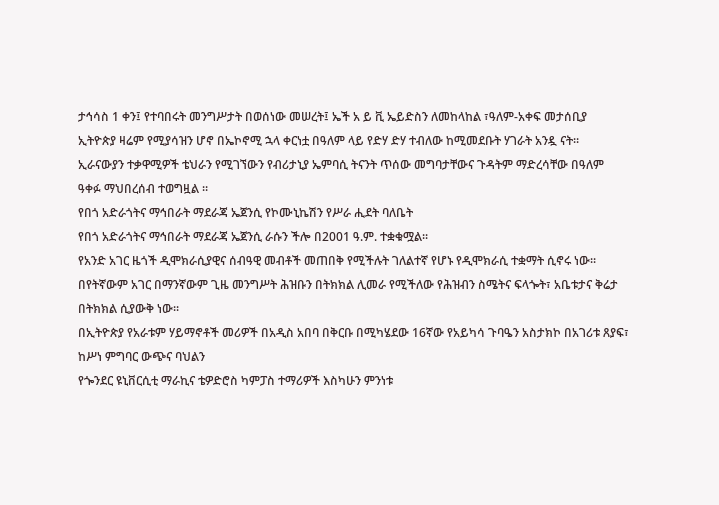ታኅሳስ 1 ቀን፤ የተባበሩት መንግሥታት በወሰነው መሠረት፤ ኤች አ ይ ቪ ኤይድስን ለመከላከል ፣ዓለም-አቀፍ መታሰቢያ
ኢትዮጵያ ዛሬም የሚያሳዝን ሆኖ በኤኮኖሚ ኋላ ቀርነቷ በዓለም ላይ የድሃ ድሃ ተብለው ከሚመደቡት ሃገራት አንዷ ናት።
ኢራናውያን ተቃዋሚዎች ቴህራን የሚገኘውን የብሪታኒያ ኤምባሲ ትናንት ጥሰው መግባታቸውና ጉዳትም ማድረሳቸው በዓለም ዓቀፉ ማህበረሰብ ተወግዟል ።
የበጎ አድራጎትና ማኅበራት ማደራጃ ኤጀንሲ የኮሙኒኬሽን የሥራ ሒደት ባለቤት
የበጎ አድራጎትና ማኅበራት ማደራጃ ኤጀንሲ ራሱን ችሎ በ2001 ዓ.ም. ተቋቁሟል፡፡
የአንድ አገር ዜጎች ዲሞክራሲያዊና ሰብዓዊ መብቶች መጠበቅ የሚችሉት ገለልተኛ የሆኑ የዲሞክራሲ ተቋማት ሲኖሩ ነው፡፡
በየትኛውም አገር በማንኛውም ጊዜ መንግሥት ሕዝቡን በትክክል ሊመራ የሚችለው የሕዝብን ስሜትና ፍላጐት፣ አቤቱታና ቅሬታ በትክክል ሲያውቅ ነው፡፡
በኢትዮጵያ የአራቱም ሃይማኖቶች መሪዎች በአዲስ አበባ በቅርቡ በሚካሄደው 16ኛው የአይካሳ ጉባዔን አስታክኮ በአገሪቱ ጸያፍ፣ ከሥነ ምግባር ውጭና ባህልን
የጐንደር ዩኒቨርሲቲ ማራኪና ቴዎድሮስ ካምፓስ ተማሪዎች እስካሁን ምንነቱ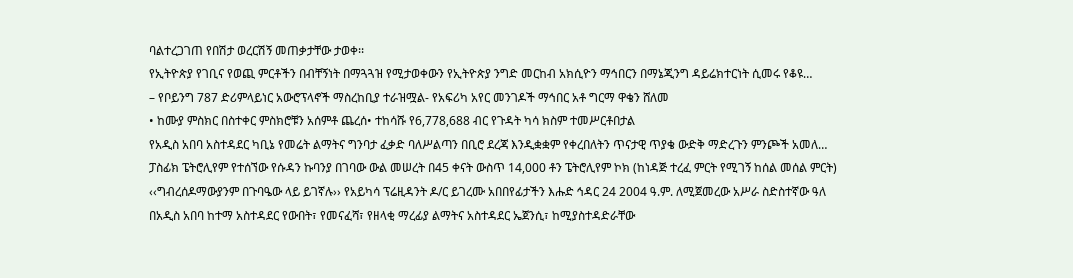ባልተረጋገጠ የበሽታ ወረርሽኝ መጠቃታቸው ታወቀ፡፡
የኢትዮጵያ የገቢና የወጪ ምርቶችን በብቸኝነት በማጓጓዝ የሚታወቀውን የኢትዮጵያ ንግድ መርከብ አክሲዮን ማኅበርን በማኔጂንግ ዳይሬክተርነት ሲመሩ የቆዩ…
– የቦይንግ 787 ድሪምላይነር አውሮፕላኖች ማስረከቢያ ተራዝሟል- የአፍሪካ አየር መንገዶች ማኅበር አቶ ግርማ ዋቄን ሸለመ
• ከሙያ ምስክር በስተቀር ምስክሮቹን አሰምቶ ጨረሰ• ተከሳሹ የ6,778,688 ብር የጉዳት ካሳ ክስም ተመሥርቶበታል
የአዲስ አበባ አስተዳደር ካቢኔ የመሬት ልማትና ግንባታ ፈቃድ ባለሥልጣን በቢሮ ደረጃ እንዲቋቋም የቀረበለትን ጥናታዊ ጥያቄ ውድቅ ማድረጉን ምንጮች አመለ…
ፓስፊክ ፔትሮሊየም የተሰኘው የሱዳን ኩባንያ በገባው ውል መሠረት በ45 ቀናት ውስጥ 14,000 ቶን ፔትሮሊየም ኮክ (ከነዳጅ ተረፈ ምርት የሚገኝ ከሰል መሰል ምርት)
‹‹ግብረሰዶማውያንም በጉባዔው ላይ ይገኛሉ›› የአይካሳ ፕሬዚዳንት ዶ/ር ይገረሙ አበበየፊታችን እሑድ ኅዳር 24 2004 ዓ.ም. ለሚጀመረው አሥራ ስድስተኛው ዓለ
በአዲስ አበባ ከተማ አስተዳደር የውበት፣ የመናፈሻ፣ የዘላቂ ማረፊያ ልማትና አስተዳደር ኤጀንሲ፣ ከሚያስተዳድራቸው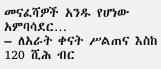መናፈሻዎች አንዱ የሆነው አምባሳደር…
– ለአራት ቀናት ሥልጠና እስከ 120 ሺሕ ብር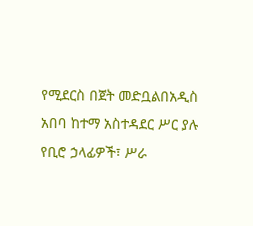የሚደርስ በጀት መድቧልበአዲስ አበባ ከተማ አስተዳደር ሥር ያሉ የቢሮ ኃላፊዎች፣ ሥራ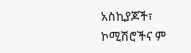አስኪያጆች፣ ኮሚሽሮችና ም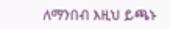ለማንበብ እዚህ ይጫኑ